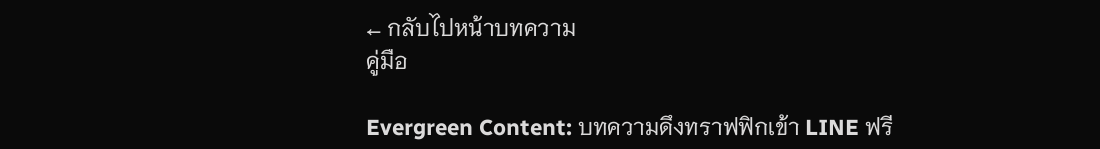← กลับไปหน้าบทความ
คู่มือ

Evergreen Content: บทความดึงทราฟฟิกเข้า LINE ฟรี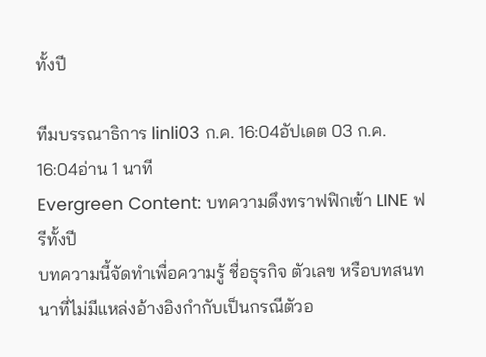ทั้งปี

ทีมบรรณาธิการ linli03 ก.ค. 16:04อัปเดต 03 ก.ค. 16:04อ่าน 1 นาที
Evergreen Content: บทความดึงทราฟฟิกเข้า LINE ฟรีทั้งปี
บทความนี้จัดทำเพื่อความรู้ ชื่อธุรกิจ ตัวเลข หรือบทสนทนาที่ไม่มีแหล่งอ้างอิงกำกับเป็นกรณีตัวอ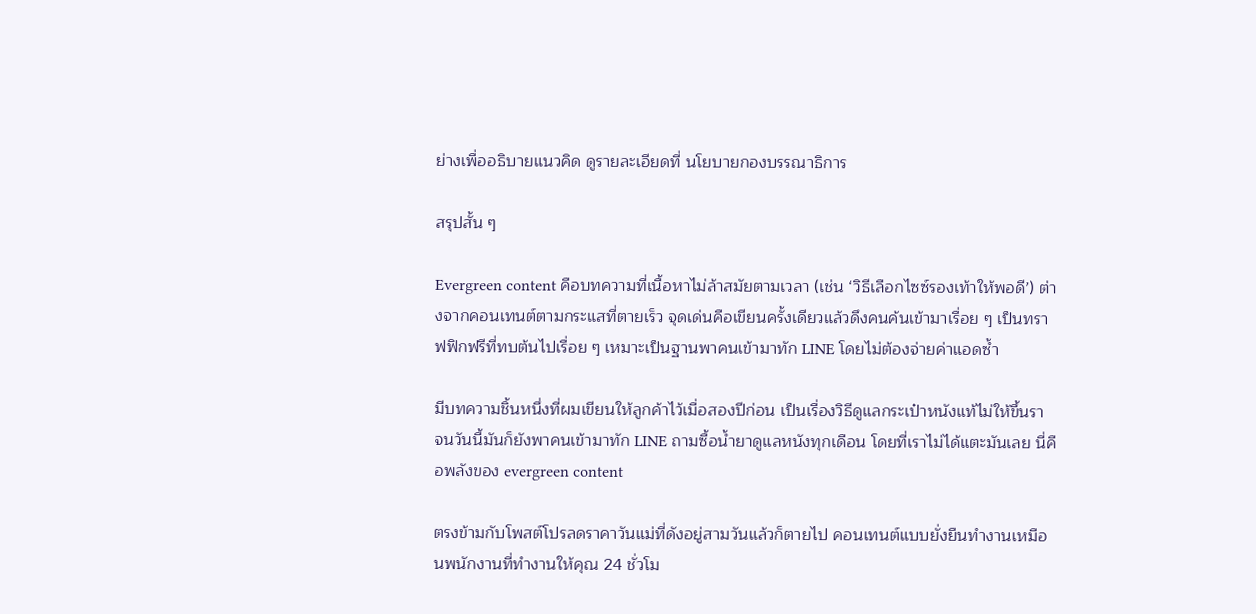ย่างเพื่ออธิบายแนวคิด ดูรายละเอียดที่ นโยบายกองบรรณาธิการ

สรุปสั้น ๆ

Evergreen content คือบทความที่เนื้อหาไม่ล้าสมัยตามเวลา (เช่น ‘วิธีเลือกไซซ์รองเท้าให้พอดี’) ต่างจากคอนเทนต์ตามกระแสที่ตายเร็ว จุดเด่นคือเขียนครั้งเดียวแล้วดึงคนค้นเข้ามาเรื่อย ๆ เป็นทราฟฟิกฟรีที่ทบต้นไปเรื่อย ๆ เหมาะเป็นฐานพาคนเข้ามาทัก LINE โดยไม่ต้องจ่ายค่าแอดซ้ำ

มีบทความชิ้นหนึ่งที่ผมเขียนให้ลูกค้าไว้เมื่อสองปีก่อน เป็นเรื่องวิธีดูแลกระเป๋าหนังแท้ไม่ให้ขึ้นรา จนวันนี้มันก็ยังพาคนเข้ามาทัก LINE ถามซื้อน้ำยาดูแลหนังทุกเดือน โดยที่เราไม่ได้แตะมันเลย นี่คือพลังของ evergreen content

ตรงข้ามกับโพสต์โปรลดราคาวันแม่ที่ดังอยู่สามวันแล้วก็ตายไป คอนเทนต์แบบยั่งยืนทำงานเหมือนพนักงานที่ทำงานให้คุณ 24 ชั่วโม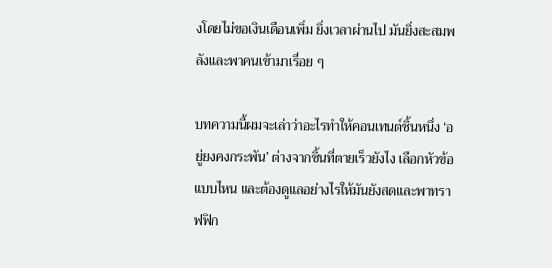งโดยไม่ขอเงินเดือนเพิ่ม ยิ่งเวลาผ่านไป มันยิ่งสะสมพลังและพาคนเข้ามาเรื่อย ๆ

บทความนี้ผมจะเล่าว่าอะไรทำให้คอนเทนต์ชิ้นหนึ่ง ‘อยู่ยงคงกระพัน’ ต่างจากชิ้นที่ตายเร็วยังไง เลือกหัวข้อแบบไหน และต้องดูแลอย่างไรให้มันยังสดและพาทราฟฟิก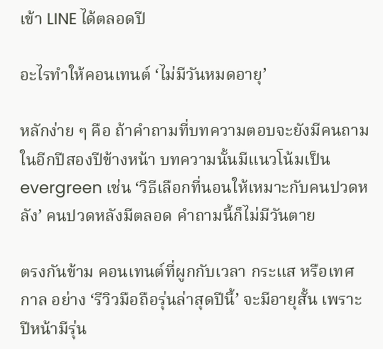เข้า LINE ได้ตลอดปี

อะไรทำให้คอนเทนต์ ‘ไม่มีวันหมดอายุ’

หลักง่าย ๆ คือ ถ้าคำถามที่บทความตอบจะยังมีคนถามในอีกปีสองปีข้างหน้า บทความนั้นมีแนวโน้มเป็น evergreen เช่น ‘วิธีเลือกที่นอนให้เหมาะกับคนปวดหลัง’ คนปวดหลังมีตลอด คำถามนี้ก็ไม่มีวันตาย

ตรงกันข้าม คอนเทนต์ที่ผูกกับเวลา กระแส หรือเทศกาล อย่าง ‘รีวิวมือถือรุ่นล่าสุดปีนี้’ จะมีอายุสั้น เพราะปีหน้ามีรุ่น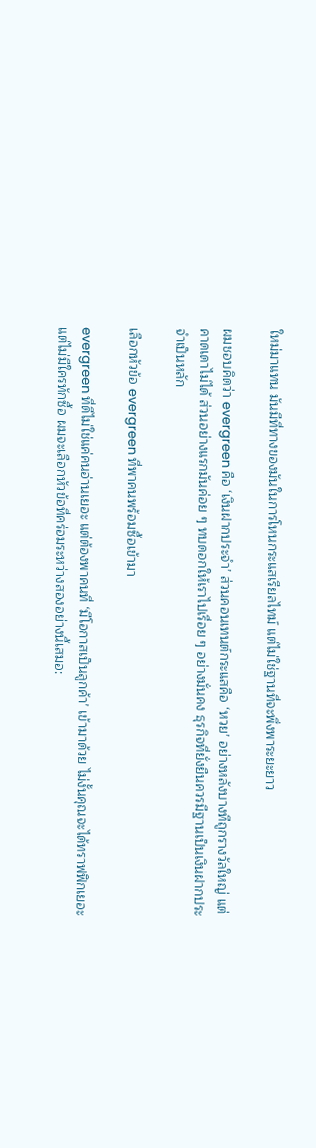ใหม่มาแทน มันมีที่ทางของมันในการโหนกระแสเรียลไทม์ แต่ไม่ใช่ฐานที่จะพึ่งพาระยะยาว

ผมชอบคิดว่า evergreen คือ ‘เงินฝากประจำ’ ส่วนคอนเทนต์กระแสคือ ‘หวย’ อย่างหลังบางทีถูกรางวัลใหญ่ แต่คาดเดาไม่ได้ ส่วนอย่างแรกมันค่อย ๆ ทบดอกให้เราไปเรื่อย ๆ อย่างมั่นคง ธุรกิจที่ยั่งยืนควรมีฐานเป็นเงินฝากประจำเป็นหลัก

เลือกหัวข้อ evergreen ที่พาคนพร้อมซื้อเข้ามา

evergreen ที่ดีไม่ใช่แค่คนอ่านเยอะ แต่ต้องพาคนที่ ‘มีโอกาสเป็นลูกค้า’ เข้ามาด้วย ไม่งั้นคุณจะได้ทราฟฟิกเยอะแต่ไม่มีใครทักซื้อ ผมจะเลือกหัวข้อที่คร่อมระหว่างสองอย่างนี้เสมอ: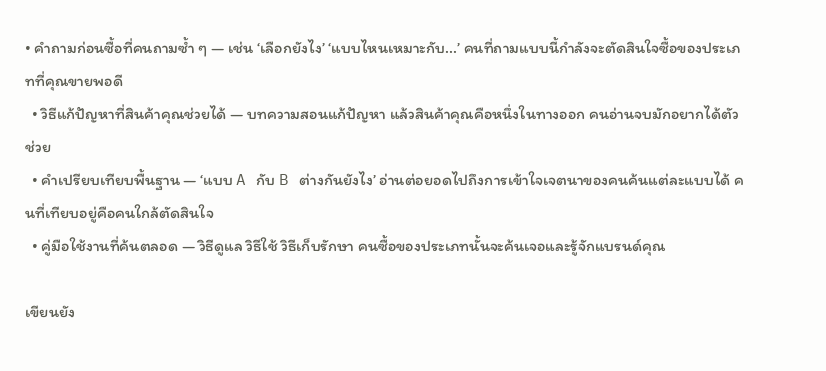• คำถามก่อนซื้อที่คนถามซ้ำ ๆ — เช่น ‘เลือกยังไง’ ‘แบบไหนเหมาะกับ...’ คนที่ถามแบบนี้กำลังจะตัดสินใจซื้อของประเภทที่คุณขายพอดี
  • วิธีแก้ปัญหาที่สินค้าคุณช่วยได้ — บทความสอนแก้ปัญหา แล้วสินค้าคุณคือหนึ่งในทางออก คนอ่านจบมักอยากได้ตัวช่วย
  • คำเปรียบเทียบพื้นฐาน — ‘แบบ A กับ B ต่างกันยังไง’ อ่านต่อยอดไปถึงการเข้าใจเจตนาของคนค้นแต่ละแบบได้ คนที่เทียบอยู่คือคนใกล้ตัดสินใจ
  • คู่มือใช้งานที่ค้นตลอด — วิธีดูแล วิธีใช้ วิธีเก็บรักษา คนซื้อของประเภทนั้นจะค้นเจอและรู้จักแบรนด์คุณ

เขียนยัง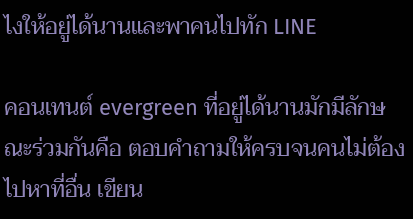ไงให้อยู่ได้นานและพาคนไปทัก LINE

คอนเทนต์ evergreen ที่อยู่ได้นานมักมีลักษณะร่วมกันคือ ตอบคำถามให้ครบจนคนไม่ต้องไปหาที่อื่น เขียน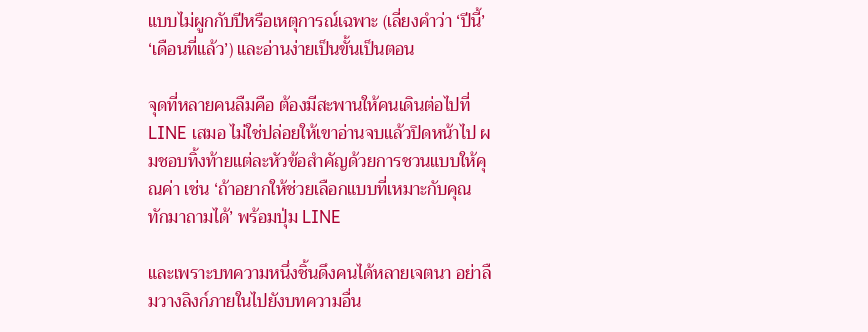แบบไม่ผูกกับปีหรือเหตุการณ์เฉพาะ (เลี่ยงคำว่า ‘ปีนี้’ ‘เดือนที่แล้ว’) และอ่านง่ายเป็นขั้นเป็นตอน

จุดที่หลายคนลืมคือ ต้องมีสะพานให้คนเดินต่อไปที่ LINE เสมอ ไม่ใช่ปล่อยให้เขาอ่านจบแล้วปิดหน้าไป ผมชอบทิ้งท้ายแต่ละหัวข้อสำคัญด้วยการชวนแบบให้คุณค่า เช่น ‘ถ้าอยากให้ช่วยเลือกแบบที่เหมาะกับคุณ ทักมาถามได้’ พร้อมปุ่ม LINE

และเพราะบทความหนึ่งชิ้นดึงคนได้หลายเจตนา อย่าลืมวางลิงก์ภายในไปยังบทความอื่น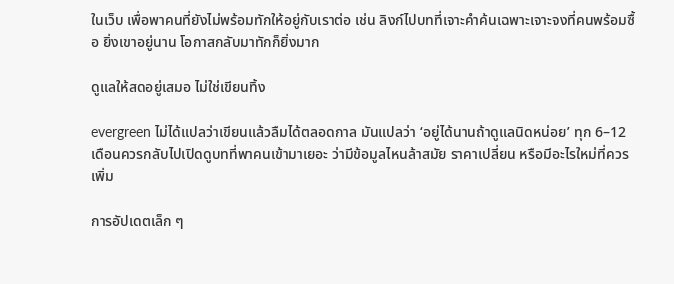ในเว็บ เพื่อพาคนที่ยังไม่พร้อมทักให้อยู่กับเราต่อ เช่น ลิงก์ไปบทที่เจาะคำค้นเฉพาะเจาะจงที่คนพร้อมซื้อ ยิ่งเขาอยู่นาน โอกาสกลับมาทักก็ยิ่งมาก

ดูแลให้สดอยู่เสมอ ไม่ใช่เขียนทิ้ง

evergreen ไม่ได้แปลว่าเขียนแล้วลืมได้ตลอดกาล มันแปลว่า ‘อยู่ได้นานถ้าดูแลนิดหน่อย’ ทุก 6–12 เดือนควรกลับไปเปิดดูบทที่พาคนเข้ามาเยอะ ว่ามีข้อมูลไหนล้าสมัย ราคาเปลี่ยน หรือมีอะไรใหม่ที่ควรเพิ่ม

การอัปเดตเล็ก ๆ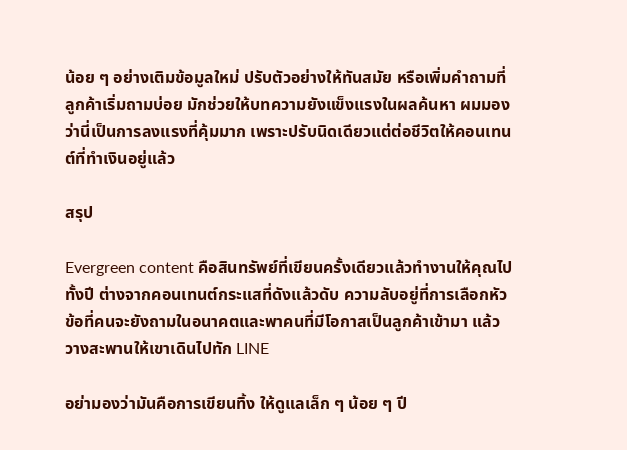น้อย ๆ อย่างเติมข้อมูลใหม่ ปรับตัวอย่างให้ทันสมัย หรือเพิ่มคำถามที่ลูกค้าเริ่มถามบ่อย มักช่วยให้บทความยังแข็งแรงในผลค้นหา ผมมองว่านี่เป็นการลงแรงที่คุ้มมาก เพราะปรับนิดเดียวแต่ต่อชีวิตให้คอนเทนต์ที่ทำเงินอยู่แล้ว

สรุป

Evergreen content คือสินทรัพย์ที่เขียนครั้งเดียวแล้วทำงานให้คุณไปทั้งปี ต่างจากคอนเทนต์กระแสที่ดังแล้วดับ ความลับอยู่ที่การเลือกหัวข้อที่คนจะยังถามในอนาคตและพาคนที่มีโอกาสเป็นลูกค้าเข้ามา แล้ววางสะพานให้เขาเดินไปทัก LINE

อย่ามองว่ามันคือการเขียนทิ้ง ให้ดูแลเล็ก ๆ น้อย ๆ ปี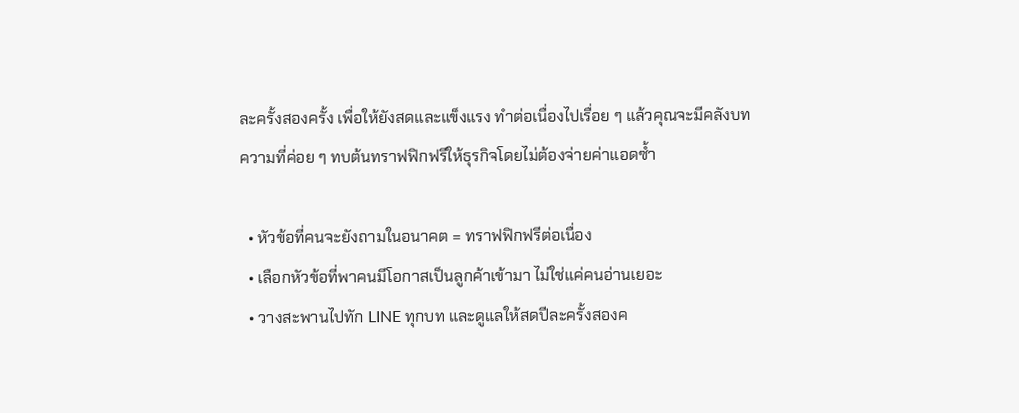ละครั้งสองครั้ง เพื่อให้ยังสดและแข็งแรง ทำต่อเนื่องไปเรื่อย ๆ แล้วคุณจะมีคลังบทความที่ค่อย ๆ ทบต้นทราฟฟิกฟรีให้ธุรกิจโดยไม่ต้องจ่ายค่าแอดซ้ำ

  • หัวข้อที่คนจะยังถามในอนาคต = ทราฟฟิกฟรีต่อเนื่อง
  • เลือกหัวข้อที่พาคนมีโอกาสเป็นลูกค้าเข้ามา ไม่ใช่แค่คนอ่านเยอะ
  • วางสะพานไปทัก LINE ทุกบท และดูแลให้สดปีละครั้งสองค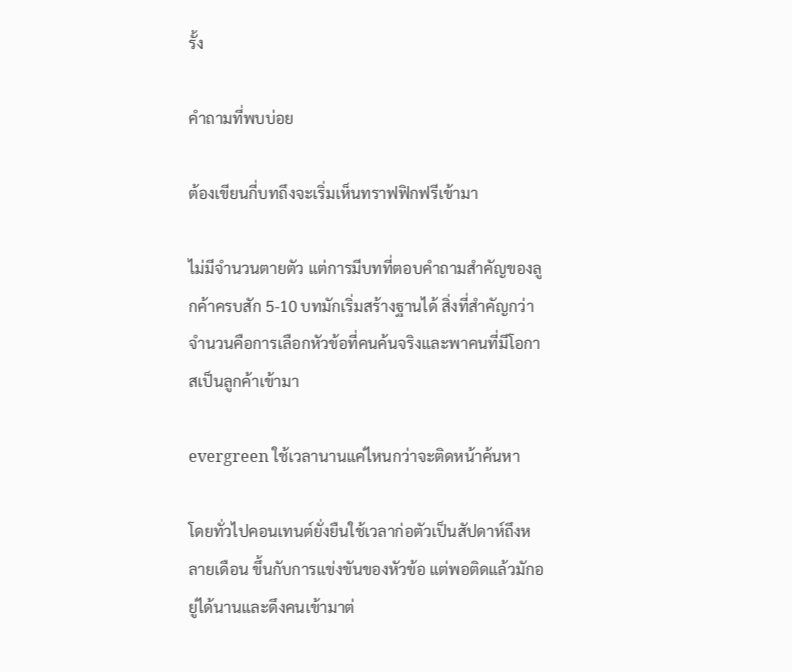รั้ง

คำถามที่พบบ่อย

ต้องเขียนกี่บทถึงจะเริ่มเห็นทราฟฟิกฟรีเข้ามา

ไม่มีจำนวนตายตัว แต่การมีบทที่ตอบคำถามสำคัญของลูกค้าครบสัก 5-10 บทมักเริ่มสร้างฐานได้ สิ่งที่สำคัญกว่าจำนวนคือการเลือกหัวข้อที่คนค้นจริงและพาคนที่มีโอกาสเป็นลูกค้าเข้ามา

evergreen ใช้เวลานานแค่ไหนกว่าจะติดหน้าค้นหา

โดยทั่วไปคอนเทนต์ยั่งยืนใช้เวลาก่อตัวเป็นสัปดาห์ถึงหลายเดือน ขึ้นกับการแข่งขันของหัวข้อ แต่พอติดแล้วมักอยู่ได้นานและดึงคนเข้ามาต่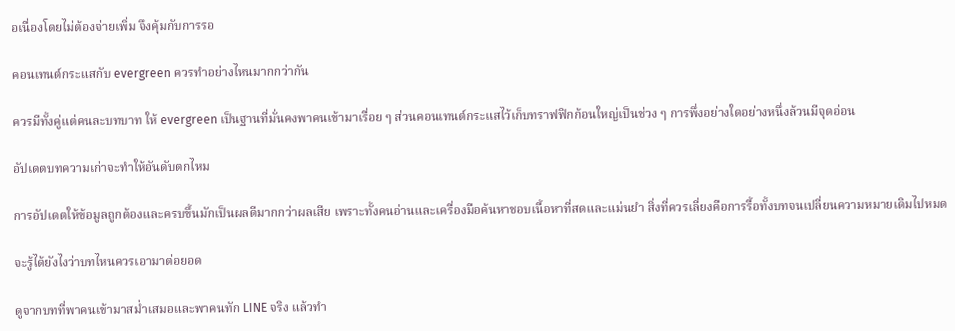อเนื่องโดยไม่ต้องจ่ายเพิ่ม จึงคุ้มกับการรอ

คอนเทนต์กระแสกับ evergreen ควรทำอย่างไหนมากกว่ากัน

ควรมีทั้งคู่แต่คนละบทบาท ให้ evergreen เป็นฐานที่มั่นคงพาคนเข้ามาเรื่อย ๆ ส่วนคอนเทนต์กระแสไว้เก็บทราฟฟิกก้อนใหญ่เป็นช่วง ๆ การพึ่งอย่างใดอย่างหนึ่งล้วนมีจุดอ่อน

อัปเดตบทความเก่าจะทำให้อันดับตกไหม

การอัปเดตให้ข้อมูลถูกต้องและครบขึ้นมักเป็นผลดีมากกว่าผลเสีย เพราะทั้งคนอ่านและเครื่องมือค้นหาชอบเนื้อหาที่สดและแม่นยำ สิ่งที่ควรเลี่ยงคือการรื้อทั้งบทจนเปลี่ยนความหมายเดิมไปหมด

จะรู้ได้ยังไงว่าบทไหนควรเอามาต่อยอด

ดูจากบทที่พาคนเข้ามาสม่ำเสมอและพาคนทัก LINE จริง แล้วทำ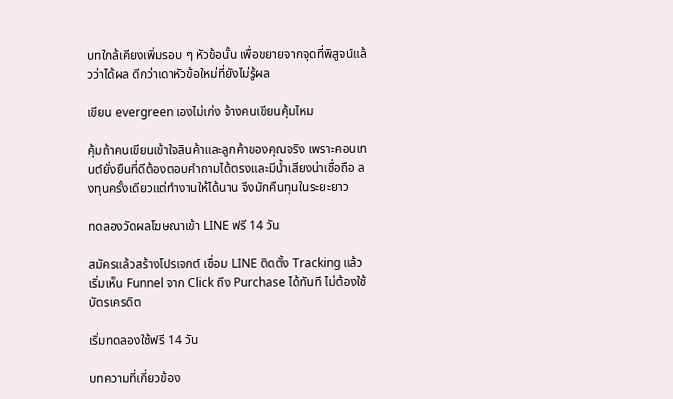บทใกล้เคียงเพิ่มรอบ ๆ หัวข้อนั้น เพื่อขยายจากจุดที่พิสูจน์แล้วว่าได้ผล ดีกว่าเดาหัวข้อใหม่ที่ยังไม่รู้ผล

เขียน evergreen เองไม่เก่ง จ้างคนเขียนคุ้มไหม

คุ้มถ้าคนเขียนเข้าใจสินค้าและลูกค้าของคุณจริง เพราะคอนเทนต์ยั่งยืนที่ดีต้องตอบคำถามได้ตรงและมีน้ำเสียงน่าเชื่อถือ ลงทุนครั้งเดียวแต่ทำงานให้ได้นาน จึงมักคืนทุนในระยะยาว

ทดลองวัดผลโฆษณาเข้า LINE ฟรี 14 วัน

สมัครแล้วสร้างโปรเจกต์ เชื่อม LINE ติดตั้ง Tracking แล้วเริ่มเห็น Funnel จาก Click ถึง Purchase ได้ทันที ไม่ต้องใช้บัตรเครดิต

เริ่มทดลองใช้ฟรี 14 วัน

บทความที่เกี่ยวข้อง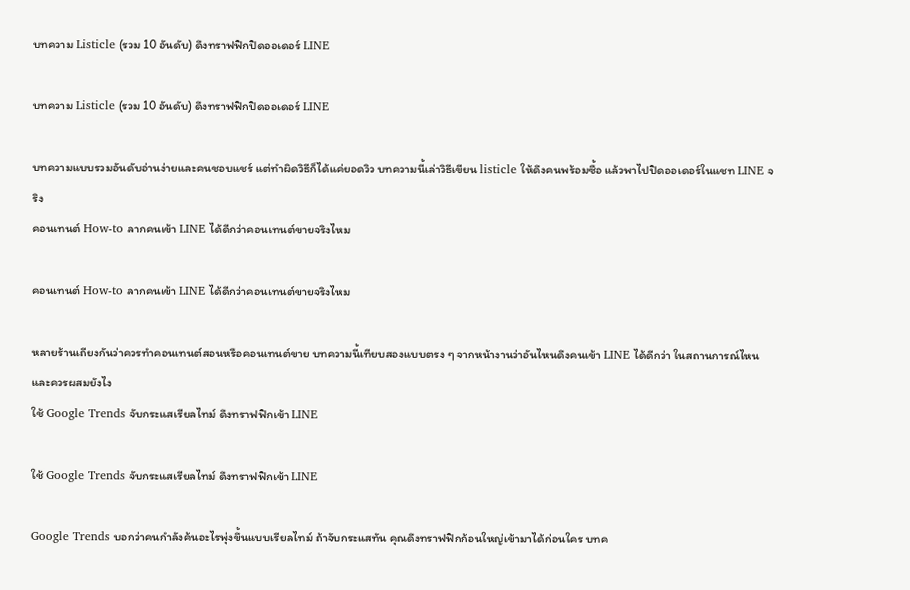บทความ Listicle (รวม 10 อันดับ) ดึงทราฟฟิกปิดออเดอร์ LINE

บทความ Listicle (รวม 10 อันดับ) ดึงทราฟฟิกปิดออเดอร์ LINE

บทความแบบรวมอันดับอ่านง่ายและคนชอบแชร์ แต่ทำผิดวิธีก็ได้แค่ยอดวิว บทความนี้เล่าวิธีเขียน listicle ให้ดึงคนพร้อมซื้อ แล้วพาไปปิดออเดอร์ในแชท LINE จริง
คอนเทนต์ How-to ลากคนเข้า LINE ได้ดีกว่าคอนเทนต์ขายจริงไหม

คอนเทนต์ How-to ลากคนเข้า LINE ได้ดีกว่าคอนเทนต์ขายจริงไหม

หลายร้านเถียงกันว่าควรทำคอนเทนต์สอนหรือคอนเทนต์ขาย บทความนี้เทียบสองแบบตรง ๆ จากหน้างานว่าอันไหนดึงคนเข้า LINE ได้ดีกว่า ในสถานการณ์ไหน และควรผสมยังไง
ใช้ Google Trends จับกระแสเรียลไทม์ ดึงทราฟฟิกเข้า LINE

ใช้ Google Trends จับกระแสเรียลไทม์ ดึงทราฟฟิกเข้า LINE

Google Trends บอกว่าคนกำลังค้นอะไรพุ่งขึ้นแบบเรียลไทม์ ถ้าจับกระแสทัน คุณดึงทราฟฟิกก้อนใหญ่เข้ามาได้ก่อนใคร บทค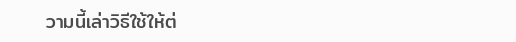วามนี้เล่าวิธีใช้ให้ต่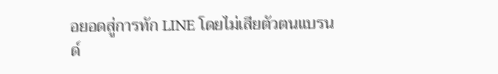อยอดสู่การทัก LINE โดยไม่เสียตัวตนแบรนด์